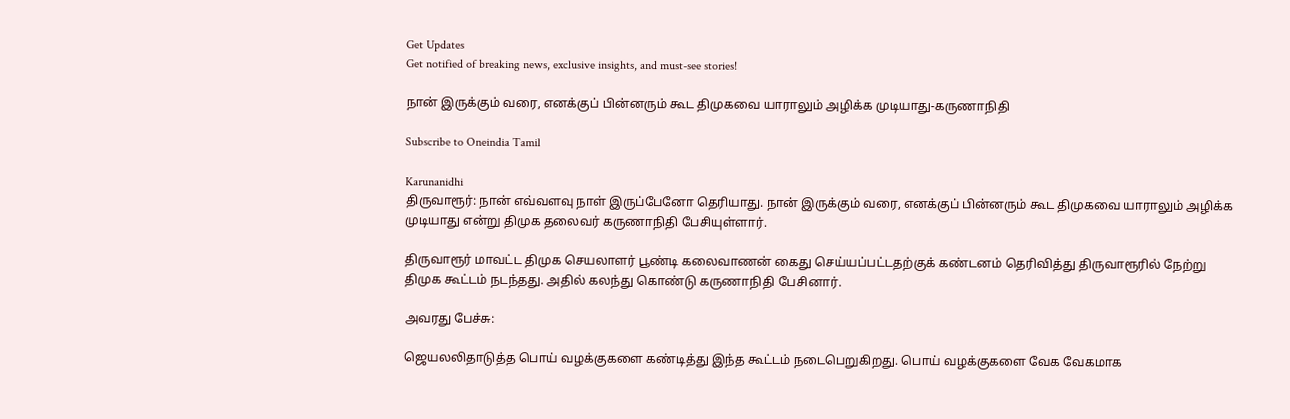Get Updates
Get notified of breaking news, exclusive insights, and must-see stories!

நான் இருக்கும் வரை, எனக்குப் பின்னரும் கூட திமுகவை யாராலும் அழிக்க முடியாது-கருணாநிதி

Subscribe to Oneindia Tamil

Karunanidhi
திருவாரூர்: நான் எவ்வளவு நாள் இருப்பேனோ தெரியாது. நான் இருக்கும் வரை, எனக்குப் பின்னரும் கூட திமுகவை யாராலும் அழிக்க முடியாது என்று திமுக தலைவர் கருணாநிதி பேசியுள்ளார்.

திருவாரூர் மாவட்ட திமுக செயலாளர் பூண்டி கலைவாணன் கைது செய்யப்பட்டதற்குக் கண்டனம் தெரிவித்து திருவாரூரில் நேற்று திமுக கூட்டம் நடந்தது. அதில் கலந்து கொண்டு கருணாநிதி பேசினார்.

அவரது பேச்சு:

ஜெயலலிதாடுத்த பொய் வழக்குகளை கண்டித்து இந்த கூட்டம் நடைபெறுகிறது. பொய் வழக்குகளை வேக வேகமாக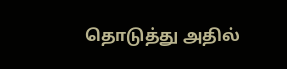தொடுத்து அதில்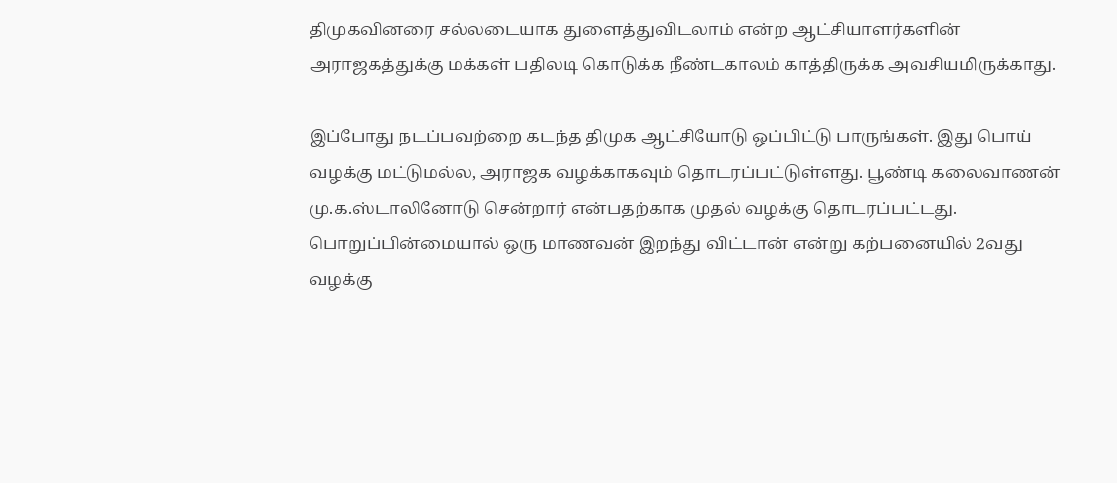திமுகவினரை சல்லடையாக துளைத்துவிடலாம் என்ற ஆட்சியாளர்களின் அராஜகத்துக்கு மக்கள் பதிலடி கொடுக்க நீண்டகாலம் காத்திருக்க அவசியமிருக்காது.

இப்போது நடப்பவற்றை கடந்த திமுக ஆட்சியோடு ஒப்பிட்டு பாருங்கள். இது பொய் வழக்கு மட்டுமல்ல, அராஜக வழக்காகவும் தொடரப்பட்டுள்ளது. பூண்டி கலைவாணன் மு.க.ஸ்டாலினோடு சென்றார் என்பதற்காக முதல் வழக்கு தொடரப்பட்டது. பொறுப்பின்மையால் ஒரு மாணவன் இறந்து விட்டான் என்று கற்பனையில் 2வது வழக்கு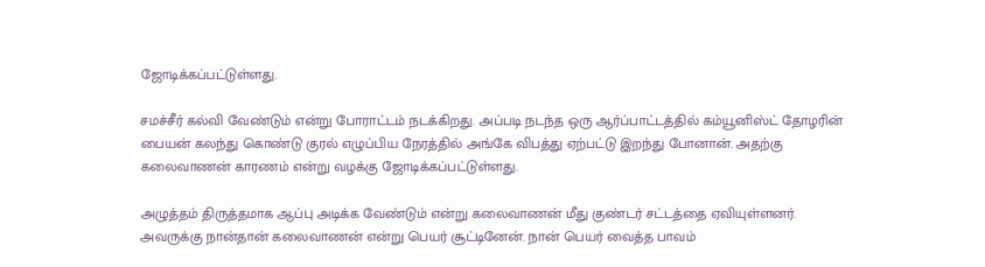ஜோடிக்கப்பட்டுள்ளது.

சமச்சீர் கல்வி வேண்டும் என்று போராட்டம் நடக்கிறது. அப்படி நடந்த ஒரு ஆர்ப்பாட்டத்தில் கம்யூனிஸ்ட் தோழரின் பையன் கலந்து கொண்டு குரல் எழுப்பிய நேரத்தில் அங்கே விபத்து ஏற்பட்டு இறந்து போனான். அதற்கு கலைவாணன் காரணம் என்று வழக்கு ஜோடிக்கப்பட்டுள்ளது.

அழுத்தம் திருத்தமாக ஆப்பு அடிக்க வேண்டும் என்று கலைவாணன் மீது குண்டர் சட்டத்தை ஏவியுள்ளனர். அவருக்கு நான்தான் கலைவாணன் என்று பெயர் சூட்டினேன். நான் பெயர் வைத்த பாவம்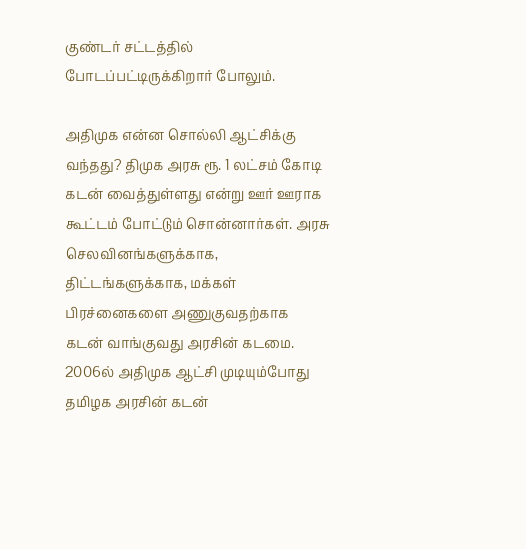குண்டர் சட்டத்தில் போடப்பட்டிருக்கிறார் போலும்.

அதிமுக என்ன சொல்லி ஆட்சிக்கு வந்தது? திமுக அரசு ரூ. 1 லட்சம் கோடி கடன் வைத்துள்ளது என்று ஊர் ஊராக கூட்டம் போட்டும் சொன்னார்கள். அரசு செலவினங்களுக்காக, திட்டங்களுக்காக, மக்கள் பிரச்னைகளை அணுகுவதற்காக கடன் வாங்குவது அரசின் கடமை. 2006ல் அதிமுக ஆட்சி முடியும்போது தமிழக அரசின் கடன்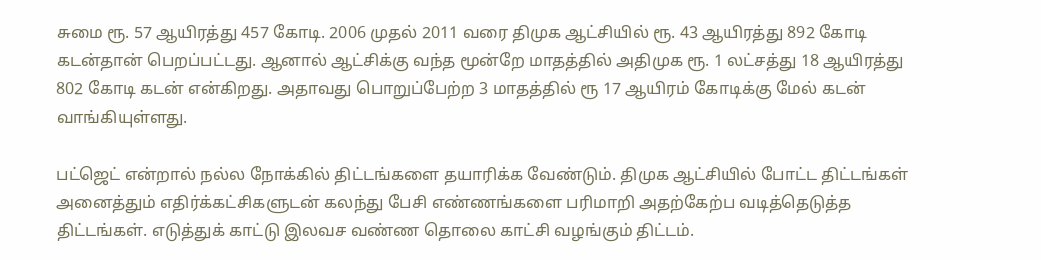சுமை ரூ. 57 ஆயிரத்து 457 கோடி. 2006 முதல் 2011 வரை திமுக ஆட்சியில் ரூ. 43 ஆயிரத்து 892 கோடி கடன்தான் பெறப்பட்டது. ஆனால் ஆட்சிக்கு வந்த மூன்றே மாதத்தில் அதிமுக ரூ. 1 லட்சத்து 18 ஆயிரத்து 802 கோடி கடன் என்கிறது. அதாவது பொறுப்பேற்ற 3 மாதத்தில் ரூ 17 ஆயிரம் கோடிக்கு மேல் கடன் வாங்கியுள்ளது.

பட்ஜெட் என்றால் நல்ல நோக்கில் திட்டங்களை தயாரிக்க வேண்டும். திமுக ஆட்சியில் போட்ட திட்டங்கள் அனைத்தும் எதிர்க்கட்சிகளுடன் கலந்து பேசி எண்ணங்களை பரிமாறி அதற்கேற்ப வடித்தெடுத்த திட்டங்கள். எடுத்துக் காட்டு இலவச வண்ண தொலை காட்சி வழங்கும் திட்டம்.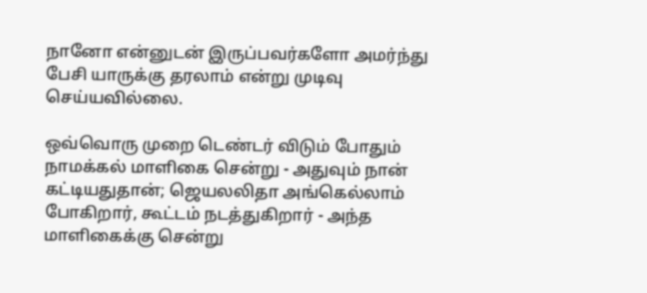நானோ என்னுடன் இருப்பவர்களோ அமர்ந்து பேசி யாருக்கு தரலாம் என்று முடிவு செய்யவில்லை.

ஒவ்வொரு முறை டெண்டர் விடும் போதும் நாமக்கல் மாளிகை சென்று - அதுவும் நான் கட்டியதுதான்; ஜெயலலிதா அங்கெல்லாம் போகிறார், கூட்டம் நடத்துகிறார் - அந்த மாளிகைக்கு சென்று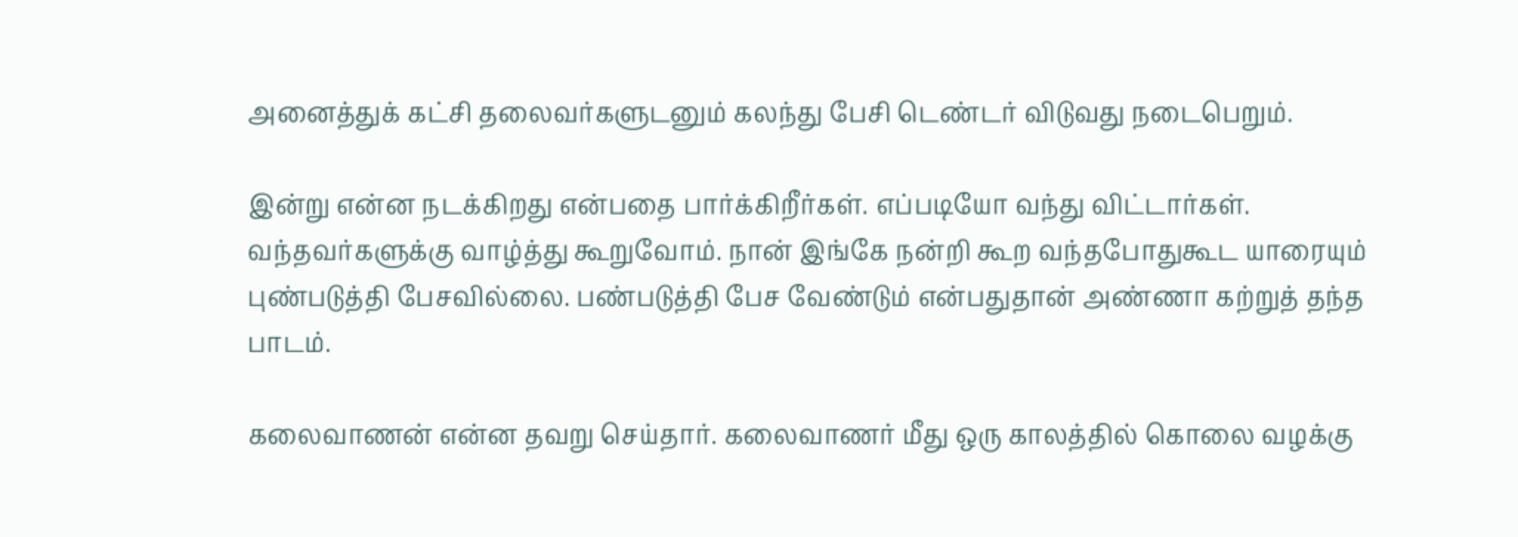அனைத்துக் கட்சி தலைவர்களுடனும் கலந்து பேசி டெண்டர் விடுவது நடைபெறும்.

இன்று என்ன நடக்கிறது என்பதை பார்க்கிறீர்கள். எப்படியோ வந்து விட்டார்கள். வந்தவர்களுக்கு வாழ்த்து கூறுவோம். நான் இங்கே நன்றி கூற வந்தபோதுகூட யாரையும் புண்படுத்தி பேசவில்லை. பண்படுத்தி பேச வேண்டும் என்பதுதான் அண்ணா கற்றுத் தந்த பாடம்.

கலைவாணன் என்ன தவறு செய்தார். கலைவாணர் மீது ஒரு காலத்தில் கொலை வழக்கு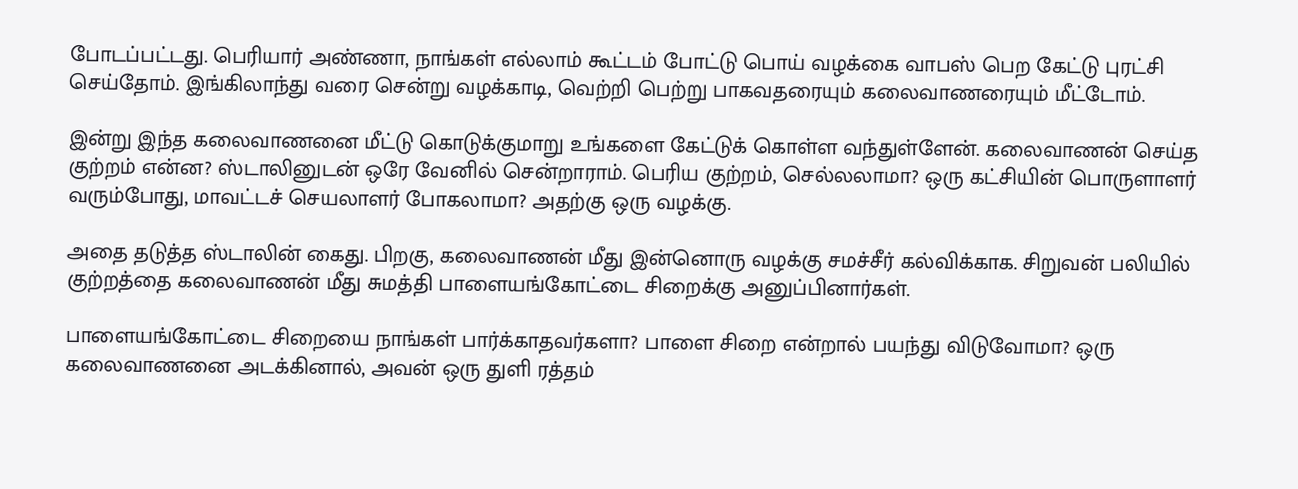போடப்பட்டது. பெரியார் அண்ணா, நாங்கள் எல்லாம் கூட்டம் போட்டு பொய் வழக்கை வாபஸ் பெற கேட்டு புரட்சி செய்தோம். இங்கிலாந்து வரை சென்று வழக்காடி, வெற்றி பெற்று பாகவதரையும் கலைவாணரையும் மீட்டோம்.

இன்று இந்த கலைவாணனை மீட்டு கொடுக்குமாறு உங்களை கேட்டுக் கொள்ள வந்துள்ளேன். கலைவாணன் செய்த குற்றம் என்ன? ஸ்டாலினுடன் ஒரே வேனில் சென்றாராம். பெரிய குற்றம், செல்லலாமா? ஒரு கட்சியின் பொருளாளர் வரும்போது, மாவட்டச் செயலாளர் போகலாமா? அதற்கு ஒரு வழக்கு.

அதை தடுத்த ஸ்டாலின் கைது. பிறகு, கலைவாணன் மீது இன்னொரு வழக்கு சமச்சீர் கல்விக்காக. சிறுவன் பலியில் குற்றத்தை கலைவாணன் மீது சுமத்தி பாளையங்கோட்டை சிறைக்கு அனுப்பினார்கள்.

பாளையங்கோட்டை சிறையை நாங்கள் பார்க்காதவர்களா? பாளை சிறை என்றால் பயந்து விடுவோமா? ஒரு கலைவாணனை அடக்கினால், அவன் ஒரு துளி ரத்தம்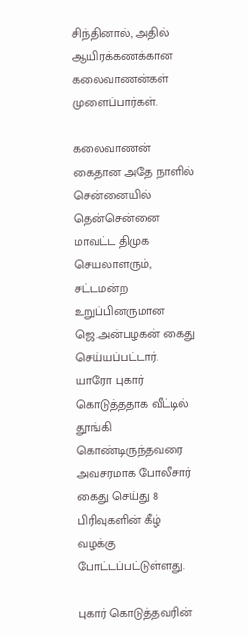சிந்தினால், அதில் ஆயிரக்கணக்கான கலைவாணன்கள் முளைப்பார்கள்.

கலைவாணன் கைதான அதே நாளில் சென்னையில் தென்சென்னை மாவட்ட திமுக செயலாளரும், சட்டமன்ற உறுப்பினருமான ஜெ.அன்பழகன் கைது செய்யப்பட்டார். யாரோ புகார் கொடுத்ததாக வீட்டில் தூங்கி கொண்டிருந்தவரை அவசரமாக போலீசார் கைது செய்து 8 பிரிவுகளின் கீழ் வழக்கு போட்டப்பட்டுள்ளது.

புகார் கொடுத்தவரின்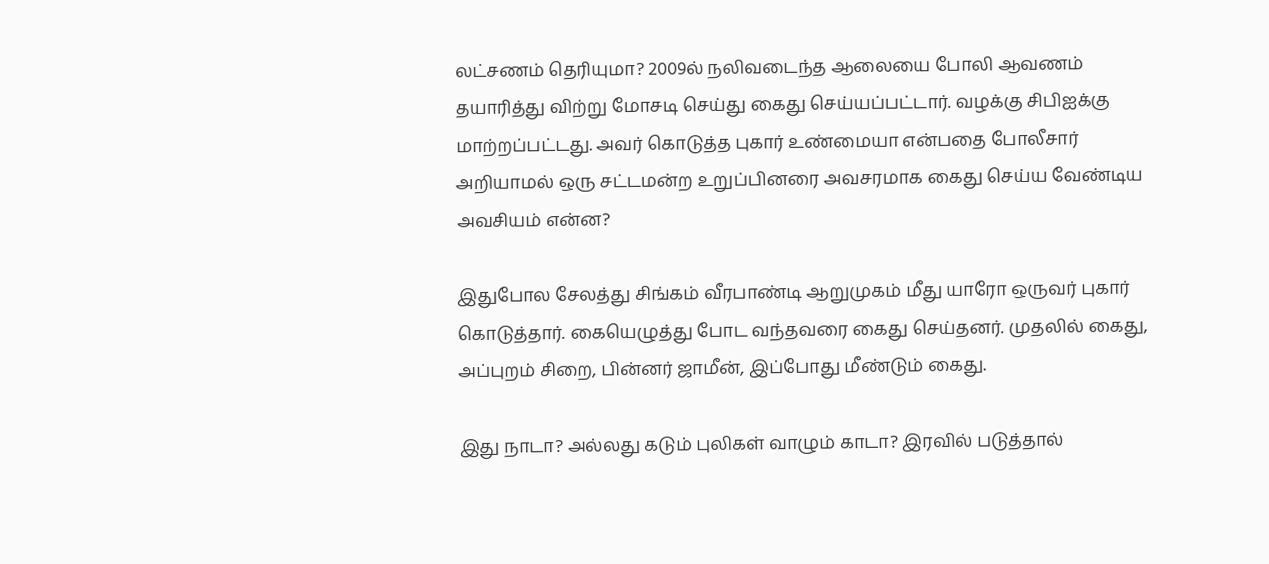லட்சணம் தெரியுமா? 2009ல் நலிவடைந்த ஆலையை போலி ஆவணம் தயாரித்து விற்று மோசடி செய்து கைது செய்யப்பட்டார். வழக்கு சிபிஐக்கு மாற்றப்பட்டது. அவர் கொடுத்த புகார் உண்மையா என்பதை போலீசார் அறியாமல் ஒரு சட்டமன்ற உறுப்பினரை அவசரமாக கைது செய்ய வேண்டிய அவசியம் என்ன?

இதுபோல சேலத்து சிங்கம் வீரபாண்டி ஆறுமுகம் மீது யாரோ ஒருவர் புகார் கொடுத்தார். கையெழுத்து போட வந்தவரை கைது செய்தனர். முதலில் கைது, அப்புறம் சிறை, பின்னர் ஜாமீன், இப்போது மீண்டும் கைது.

இது நாடா? அல்லது கடும் புலிகள் வாழும் காடா? இரவில் படுத்தால்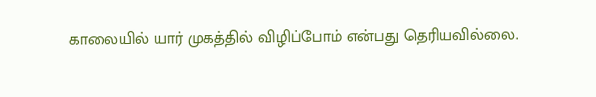காலையில் யார் முகத்தில் விழிப்போம் என்பது தெரியவில்லை.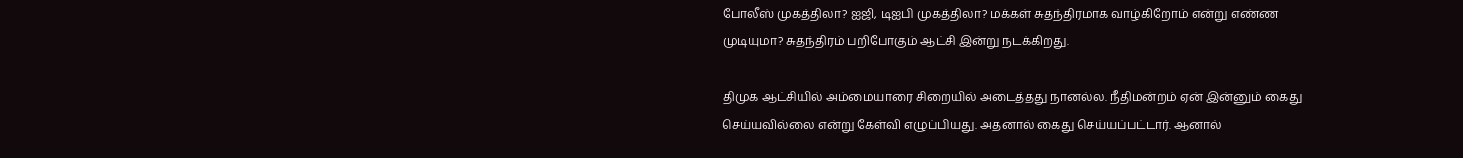போலீஸ் முகத்திலா? ஐஜி, டிஐபி முகத்திலா? மக்கள் சுதந்திரமாக வாழ்கிறோம் என்று எண்ண முடியுமா? சுதந்திரம் பறிபோகும் ஆட்சி இன்று நடக்கிறது.

திமுக ஆட்சியில் அம்மையாரை சிறையில் அடைத்தது நானல்ல. நீதிமன்றம் ஏன் இன்னும் கைது செய்யவில்லை என்று கேள்வி எழுப்பியது. அதனால் கைது செய்யப்பட்டார். ஆனால்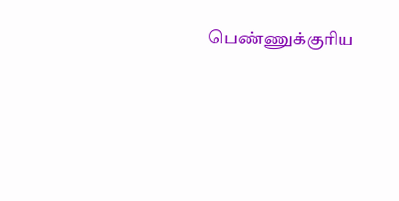பெண்ணுக்குரிய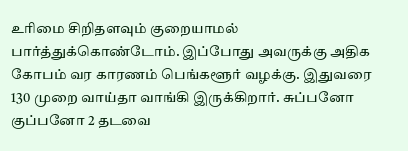உரிமை சிறிதளவும் குறையாமல் பார்த்துக்கொண்டோம். இப்போது அவருக்கு அதிக கோபம் வர காரணம் பெங்களூர் வழக்கு. இதுவரை 130 முறை வாய்தா வாங்கி இருக்கிறார். சுப்பனோ குப்பனோ 2 தடவை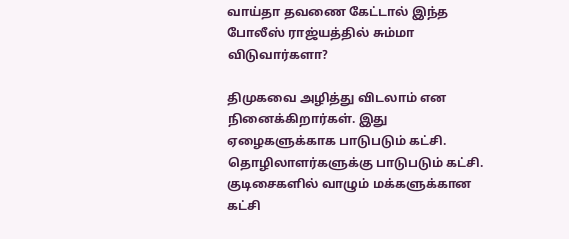வாய்தா தவணை கேட்டால் இந்த போலீஸ் ராஜ்யத்தில் சும்மா விடுவார்களா?

திமுகவை அழித்து விடலாம் என நினைக்கிறார்கள். இது ஏழைகளுக்காக பாடுபடும் கட்சி. தொழிலாளர்களுக்கு பாடுபடும் கட்சி. குடிசைகளில் வாழும் மக்களுக்கான கட்சி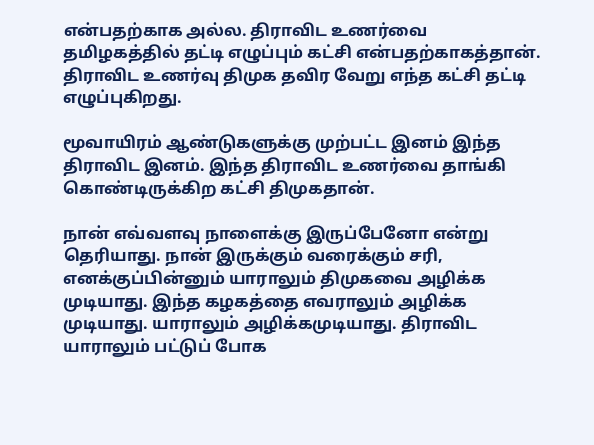என்பதற்காக அல்ல. திராவிட உணர்வை தமிழகத்தில் தட்டி எழுப்பும் கட்சி என்பதற்காகத்தான். திராவிட உணர்வு திமுக தவிர வேறு எந்த கட்சி தட்டி எழுப்புகிறது.

மூவாயிரம் ஆண்டுகளுக்கு முற்பட்ட இனம் இந்த திராவிட இனம். இந்த திராவிட உணர்வை தாங்கி கொண்டிருக்கிற கட்சி திமுகதான்.

நான் எவ்வளவு நாளைக்கு இருப்பேனோ என்று தெரியாது. நான் இருக்கும் வரைக்கும் சரி, எனக்குப்பின்னும் யாராலும் திமுகவை அழிக்க முடியாது. இந்த கழகத்தை எவராலும் அழிக்க முடியாது. யாராலும் அழிக்கமுடியாது. திராவிட யாராலும் பட்டுப் போக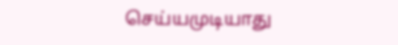செய்யமுடியாது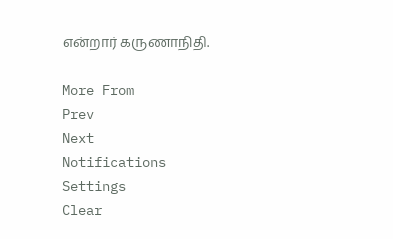என்றார் கருணாநிதி.

More From
Prev
Next
Notifications
Settings
Clear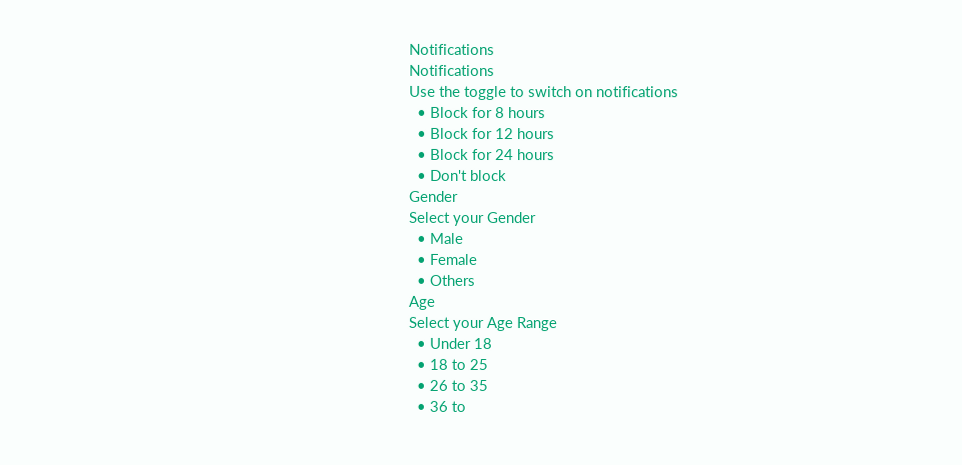Notifications
Notifications
Use the toggle to switch on notifications
  • Block for 8 hours
  • Block for 12 hours
  • Block for 24 hours
  • Don't block
Gender
Select your Gender
  • Male
  • Female
  • Others
Age
Select your Age Range
  • Under 18
  • 18 to 25
  • 26 to 35
  • 36 to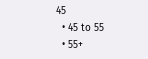45
  • 45 to 55
  • 55+